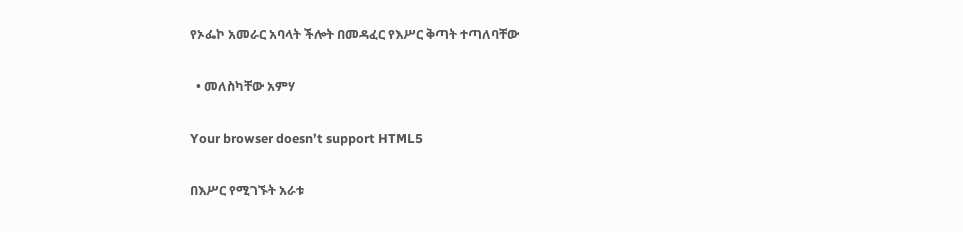የኦፌኮ አመራር አባላት ችሎት በመዳፈር የእሥር ቅጣት ተጣለባቸው

  • መለስካቸው አምሃ

Your browser doesn’t support HTML5

በእሥር የሚገኙት አራቱ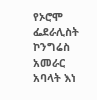የኦሮሞ ፌደራሊስት ኮንግሬስ አመራር አባላት እነ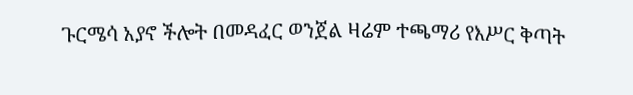ጉርሜሳ አያኖ ችሎት በመዳፈር ወንጀል ዛሬም ተጫማሪ የእሥር ቅጣት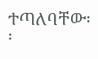ተጣለባቸው፡፡